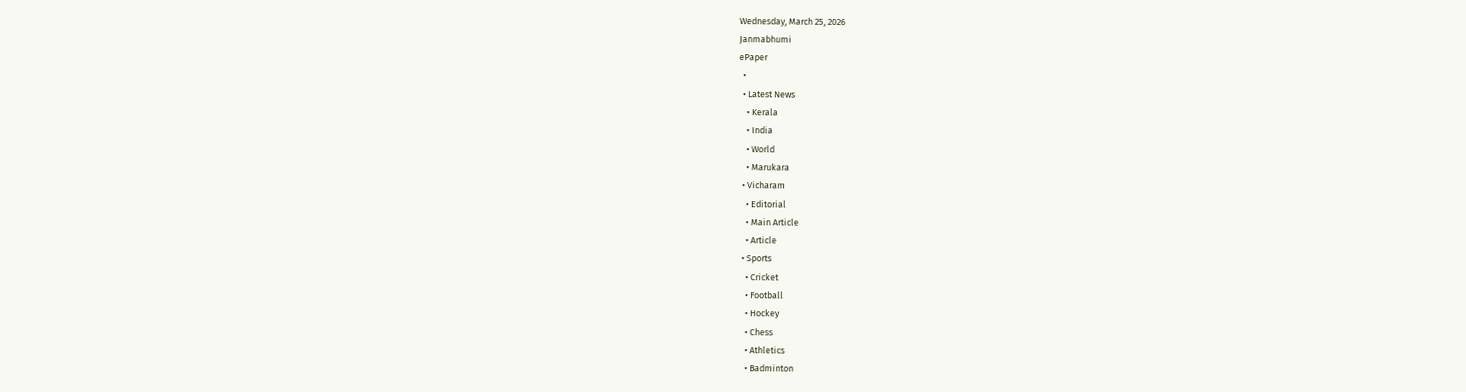Wednesday, March 25, 2026
Janmabhumi
ePaper
  •
  • Latest News
    • Kerala
    • India
    • World
    • Marukara
  • Vicharam
    • Editorial
    • Main Article
    • Article
  • Sports
    • Cricket
    • Football
    • Hockey
    • Chess
    • Athletics
    • Badminton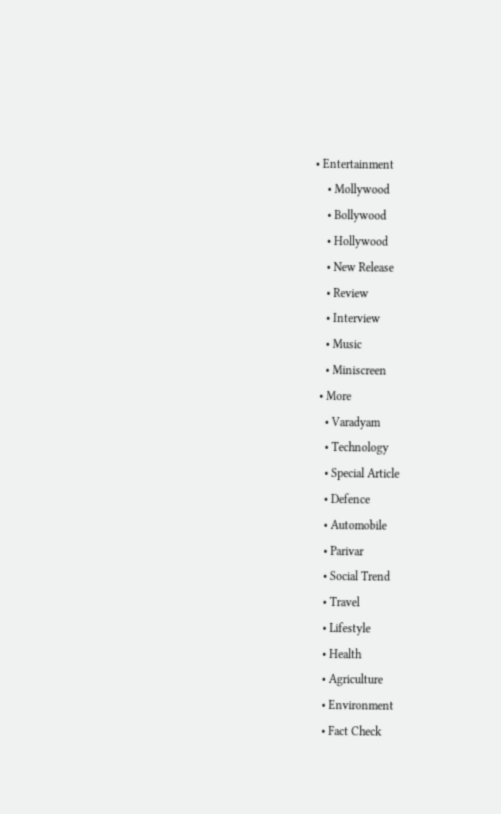• Entertainment
    • Mollywood
    • Bollywood
    • Hollywood
    • New Release
    • Review
    • Interview
    • Music
    • Miniscreen
  • More
    • Varadyam
    • Technology
    • Special Article
    • Defence
    • Automobile
    • Parivar
    • Social Trend
    • Travel
    • Lifestyle
    • Health
    • Agriculture
    • Environment
    • Fact Check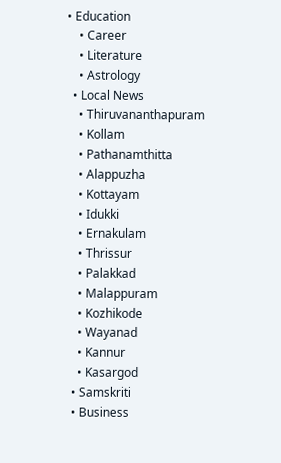• Education
    • Career
    • Literature
    • Astrology
  • Local News
    • Thiruvananthapuram
    • Kollam
    • Pathanamthitta
    • Alappuzha
    • Kottayam
    • Idukki
    • Ernakulam
    • Thrissur
    • Palakkad
    • Malappuram
    • Kozhikode
    • Wayanad
    • Kannur
    • Kasargod
  • Samskriti
  • Business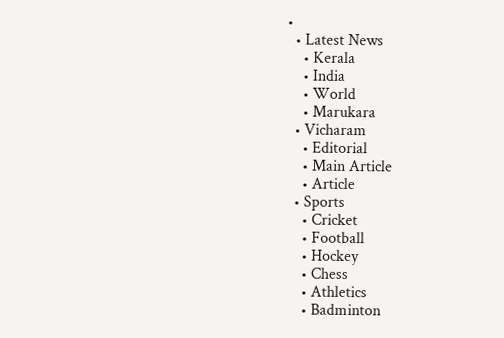•
  • Latest News
    • Kerala
    • India
    • World
    • Marukara
  • Vicharam
    • Editorial
    • Main Article
    • Article
  • Sports
    • Cricket
    • Football
    • Hockey
    • Chess
    • Athletics
    • Badminton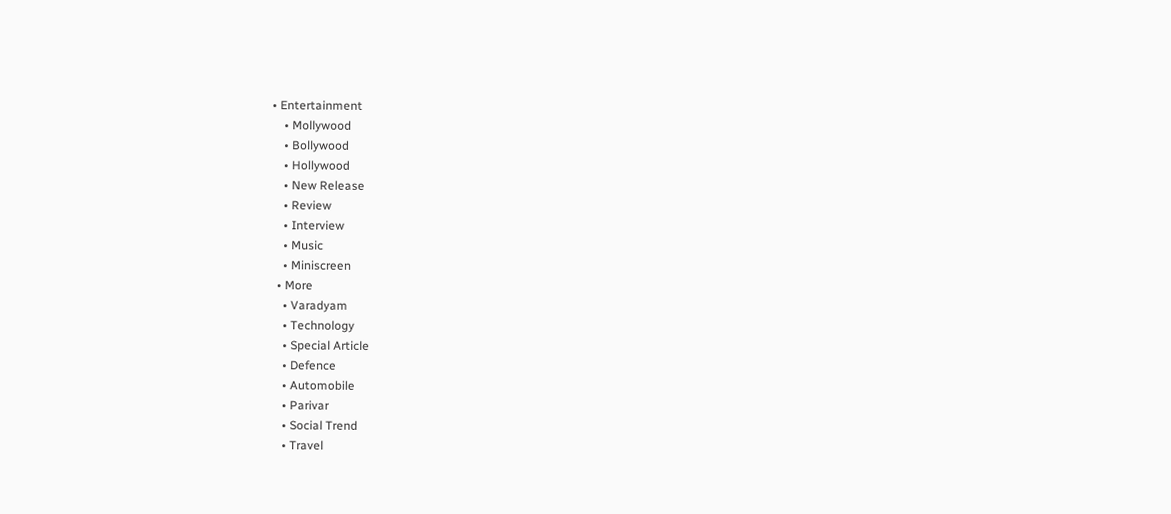• Entertainment
    • Mollywood
    • Bollywood
    • Hollywood
    • New Release
    • Review
    • Interview
    • Music
    • Miniscreen
  • More
    • Varadyam
    • Technology
    • Special Article
    • Defence
    • Automobile
    • Parivar
    • Social Trend
    • Travel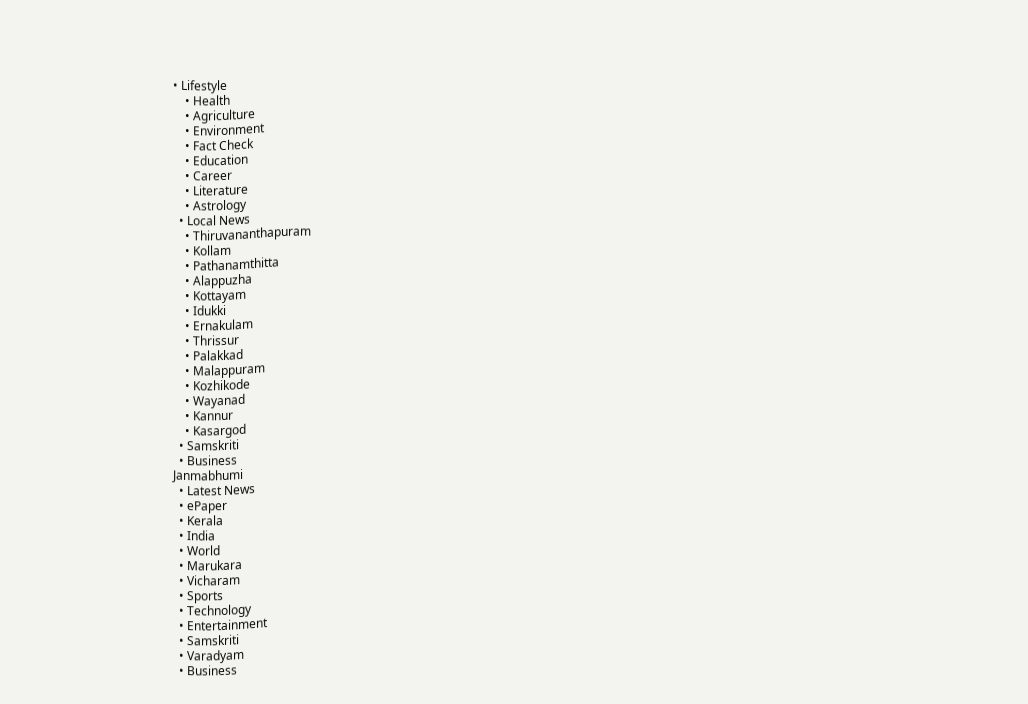• Lifestyle
    • Health
    • Agriculture
    • Environment
    • Fact Check
    • Education
    • Career
    • Literature
    • Astrology
  • Local News
    • Thiruvananthapuram
    • Kollam
    • Pathanamthitta
    • Alappuzha
    • Kottayam
    • Idukki
    • Ernakulam
    • Thrissur
    • Palakkad
    • Malappuram
    • Kozhikode
    • Wayanad
    • Kannur
    • Kasargod
  • Samskriti
  • Business
Janmabhumi
  • Latest News
  • ePaper
  • Kerala
  • India
  • World
  • Marukara
  • Vicharam
  • Sports
  • Technology
  • Entertainment
  • Samskriti
  • Varadyam
  • Business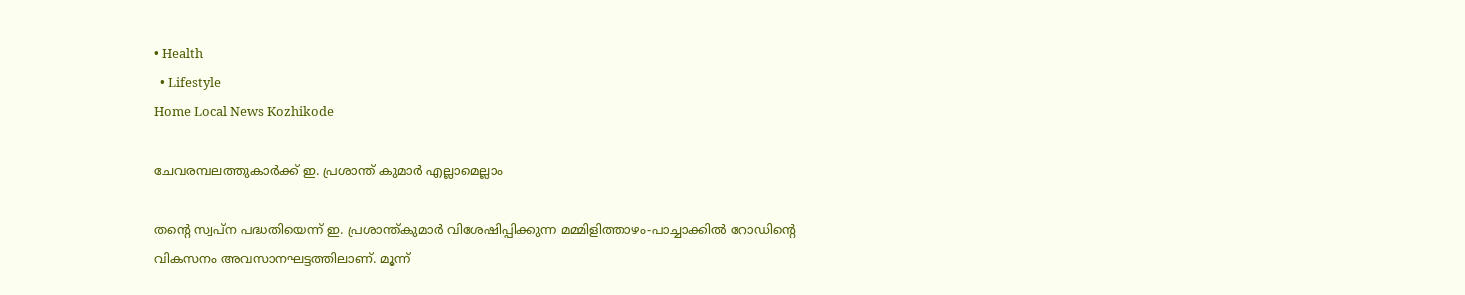• Health
  • Lifestyle
Home Local News Kozhikode

ചേവരമ്പലത്തുകാര്‍ക്ക് ഇ. പ്രശാന്ത് കുമാര്‍ എല്ലാമെല്ലാം

തന്റെ സ്വപ്‌ന പദ്ധതിയെന്ന് ഇ. പ്രശാന്ത്കുമാര്‍ വിശേഷിപ്പിക്കുന്ന മമ്മിളിത്താഴം-പാച്ചാക്കില്‍ റോഡിന്റെ വികസനം അവസാനഘട്ടത്തിലാണ്. മൂന്ന്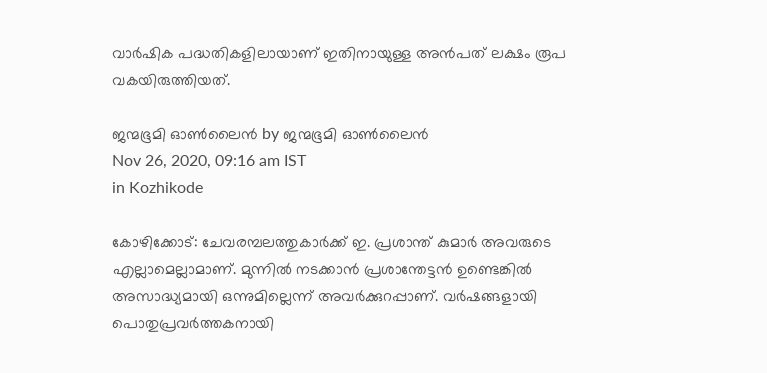വാര്‍ഷിക പദ്ധതികളിലായാണ് ഇതിനായുള്ള അന്‍പത് ലക്ഷം രൂപ വകയിരുത്തിയത്.

ജന്മഭൂമി ഓണ്‍ലൈന്‍ by ജന്മഭൂമി ഓണ്‍ലൈന്‍
Nov 26, 2020, 09:16 am IST
in Kozhikode

കോഴിക്കോട്: ചേവരമ്പലത്തുകാര്‍ക്ക് ഇ. പ്രശാന്ത് കുമാര്‍ അവരുടെ എല്ലാമെല്ലാമാണ്. മുന്നില്‍ നടക്കാന്‍ പ്രശാന്തേട്ടന്‍ ഉണ്ടെങ്കില്‍ അസാദ്ധ്യമായി ഒന്നുമില്ലെന്ന് അവര്‍ക്കുറപ്പാണ്. വര്‍ഷങ്ങളായി പൊതുപ്രവര്‍ത്തകനായി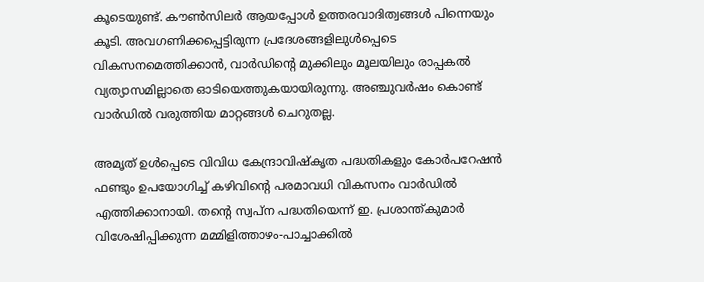കൂടെയുണ്ട്. കൗണ്‍സിലര്‍ ആയപ്പോള്‍ ഉത്തരവാദിത്വങ്ങള്‍ പിന്നെയും കൂടി. അവഗണിക്കപ്പെട്ടിരുന്ന പ്രദേശങ്ങളിലുള്‍പ്പെടെ വികസനമെത്തിക്കാന്‍, വാര്‍ഡിന്റെ മുക്കിലും മൂലയിലും രാപ്പകല്‍ വ്യത്യാസമില്ലാതെ ഓടിയെത്തുകയായിരുന്നു. അഞ്ചുവര്‍ഷം കൊണ്ട് വാര്‍ഡില്‍ വരുത്തിയ മാറ്റങ്ങള്‍ ചെറുതല്ല.

അമൃത് ഉള്‍പ്പെടെ വിവിധ കേന്ദ്രാവിഷ്‌കൃത പദ്ധതികളും കോര്‍പറേഷന്‍ ഫണ്ടും ഉപയോഗിച്ച് കഴിവിന്റെ പരമാവധി വികസനം വാര്‍ഡില്‍ എത്തിക്കാനായി. തന്റെ സ്വപ്‌ന പദ്ധതിയെന്ന് ഇ. പ്രശാന്ത്കുമാര്‍ വിശേഷിപ്പിക്കുന്ന മമ്മിളിത്താഴം-പാച്ചാക്കില്‍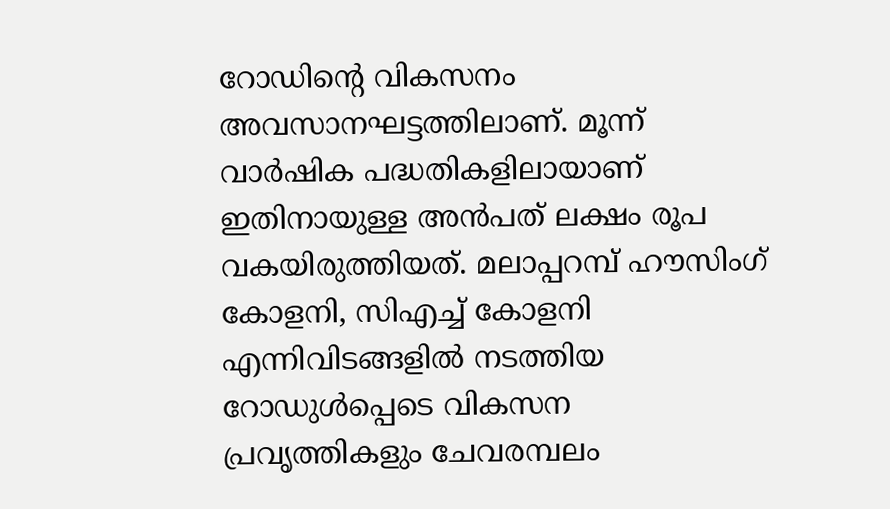റോഡിന്റെ വികസനം അവസാനഘട്ടത്തിലാണ്. മൂന്ന് വാര്‍ഷിക പദ്ധതികളിലായാണ് ഇതിനായുള്ള അന്‍പത് ലക്ഷം രൂപ വകയിരുത്തിയത്. മലാപ്പറമ്പ് ഹൗസിംഗ് കോളനി, സിഎച്ച് കോളനി എന്നിവിടങ്ങളില്‍ നടത്തിയ റോഡുള്‍പ്പെടെ വികസന പ്രവൃത്തികളും ചേവരമ്പലം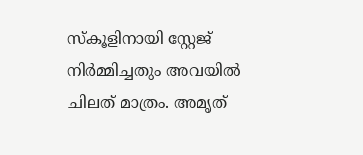സ്‌കൂളിനായി സ്റ്റേജ് നിര്‍മ്മിച്ചതും അവയില്‍ ചിലത് മാത്രം. അമൃത്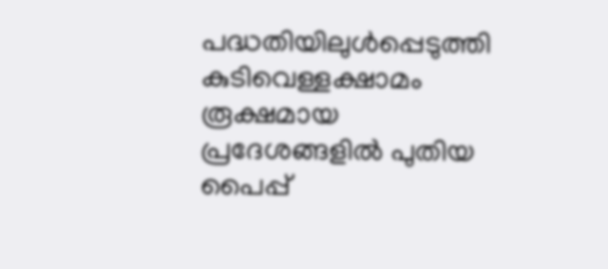പദ്ധതിയിലുള്‍പ്പെടുത്തി കുടിവെള്ളക്ഷാമം രൂക്ഷമായ പ്രദേശങ്ങളില്‍ പുതിയ പൈപ്പ്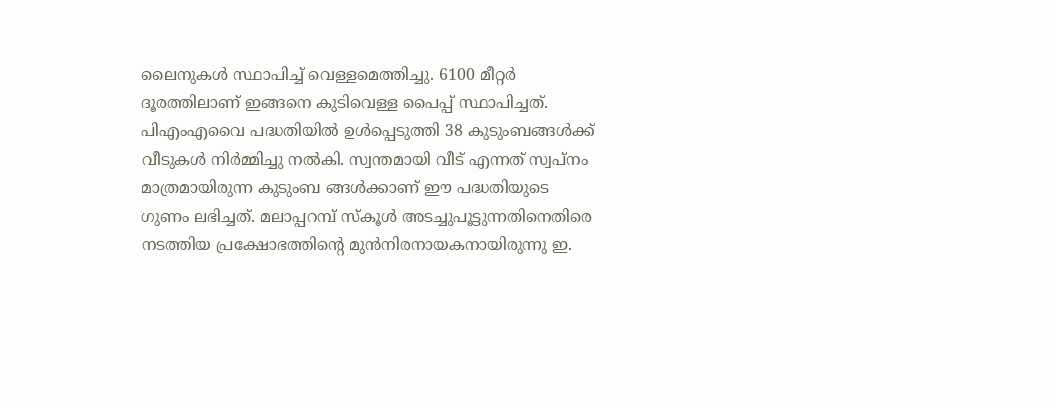ലൈനുകള്‍ സ്ഥാപിച്ച് വെള്ളമെത്തിച്ചു. 6100 മീറ്റര്‍ ദൂരത്തിലാണ് ഇങ്ങനെ കുടിവെള്ള പൈപ്പ് സ്ഥാപിച്ചത്. പിഎംഎവൈ പദ്ധതിയില്‍ ഉള്‍പ്പെടുത്തി 38 കുടുംബങ്ങള്‍ക്ക് വീടുകള്‍ നിര്‍മ്മിച്ചു നല്‍കി. സ്വന്തമായി വീട് എന്നത് സ്വപ്‌നം മാത്രമായിരുന്ന കുടുംബ ങ്ങള്‍ക്കാണ് ഈ പദ്ധതിയുടെ ഗുണം ലഭിച്ചത്. മലാപ്പറമ്പ് സ്‌കൂള്‍ അടച്ചുപൂട്ടുന്നതിനെതിരെ നടത്തിയ പ്രക്ഷോഭത്തിന്റെ മുന്‍നിരനായകനായിരുന്നു ഇ.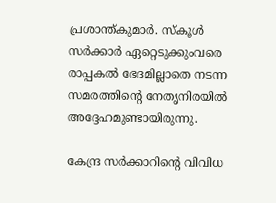പ്രശാന്ത്കുമാര്‍. സ്‌കൂള്‍ സര്‍ക്കാര്‍ ഏറ്റെടുക്കുംവരെ രാപ്പകല്‍ ഭേദമില്ലാതെ നടന്ന സമരത്തിന്റെ നേതൃനിരയില്‍ അദ്ദേഹമുണ്ടായിരുന്നു.

കേന്ദ്ര സര്‍ക്കാറിന്റെ വിവിധ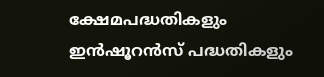ക്ഷേമപദ്ധതികളും ഇന്‍ഷൂറന്‍സ് പദ്ധതികളും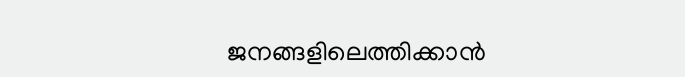ജനങ്ങളിലെത്തിക്കാന്‍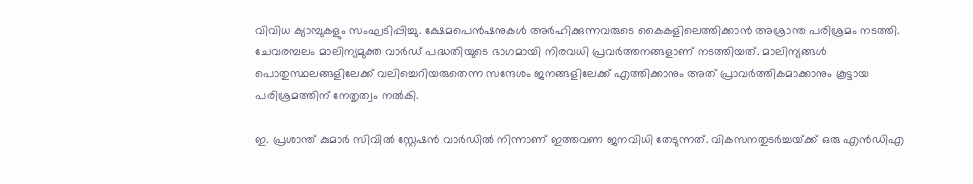വിവിധ ക്യാമ്പുകളും സംഘടിപ്പിച്ചു. ക്ഷേമപെന്‍ഷനുകള്‍ അര്‍ഹിക്കുന്നവരുടെ കൈകളിലെത്തിക്കാന്‍ അശ്രാന്ത പരിശ്രമം നടത്തി. ചേവരമ്പലം മാലിന്യമുക്ത വാര്‍ഡ് പദ്ധതിയുടെ ഭാഗമായി നിരവധി പ്രവര്‍ത്തനങ്ങളാണ് നടത്തിയത്. മാലിന്യങ്ങള്‍ പൊതുസ്ഥലങ്ങളിലേക്ക് വലിച്ചെറിയരുതെന്ന സന്ദേശം ജനങ്ങളിലേക്ക് എത്തിക്കാനും അത് പ്രാവര്‍ത്തികമാക്കാനും കൂട്ടായ പരിശ്രമത്തിന് നേതൃത്വം നല്‍കി.

ഇ. പ്രശാന്ത് കുമാര്‍ സിവില്‍ സ്റ്റേഷന്‍ വാര്‍ഡില്‍ നിന്നാണ് ഇത്തവണ ജനവിധി തേടുന്നത്. വികസനതുടര്‍ച്ചയ്‌ക്ക് ഒരു എന്‍ഡിഎ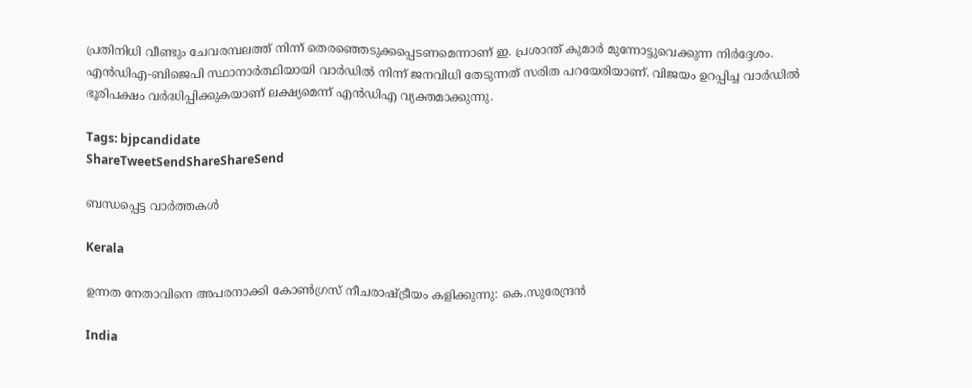പ്രതിനിധി വീണ്ടും ചേവരമ്പലത്ത് നിന്ന് തെരഞ്ഞെടുക്കപ്പെടണമെന്നാണ് ഇ. പ്രശാന്ത് കുമാര്‍ മുന്നോട്ടുവെക്കുന്ന നിര്‍ദ്ദേശം. എന്‍ഡിഎ-ബിജെപി സ്ഥാനാര്‍ത്ഥിയായി വാര്‍ഡില്‍ നിന്ന് ജനവിധി തേടുന്നത് സരിത പറയേരിയാണ്. വിജയം ഉറപ്പിച്ച വാര്‍ഡില്‍ ഭൂരിപക്ഷം വര്‍ദ്ധിപ്പിക്കുകയാണ് ലക്ഷ്യമെന്ന് എന്‍ഡിഎ വ്യക്തമാക്കുന്നു.

Tags: bjpcandidate
ShareTweetSendShareShareSend

ബന്ധപ്പെട്ട വാര്‍ത്തകള്‍

Kerala

ഉന്നത നേതാവിനെ അപരനാക്കി കോൺഗ്രസ് നീചരാഷ്‌ട്രീയം കളിക്കുന്നു: കെ.സുരേന്ദ്രൻ

India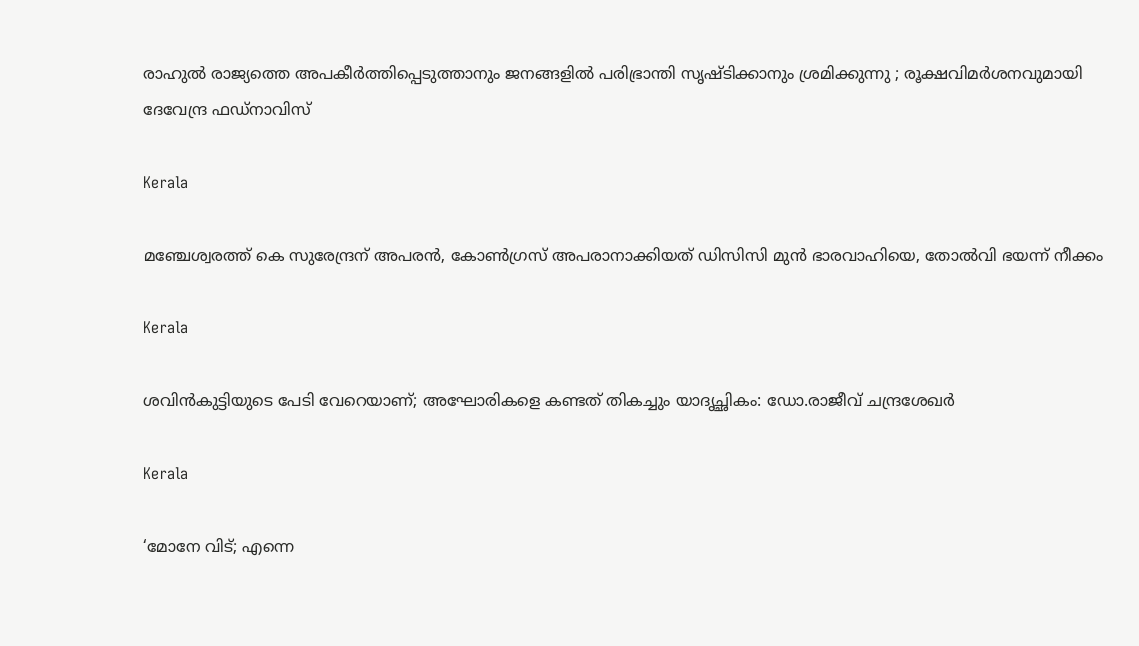രാഹുൽ രാജ്യത്തെ അപകീർത്തിപ്പെടുത്താനും ജനങ്ങളിൽ പരിഭ്രാന്തി സൃഷ്ടിക്കാനും ശ്രമിക്കുന്നു ; രൂക്ഷവിമർശനവുമായി ദേവേന്ദ്ര ഫഡ്‌നാവിസ്

Kerala

മഞ്ചേശ്വരത്ത് കെ സുരേന്ദ്രന് അപരന്‍, കോണ്‍ഗ്രസ് അപരാനാക്കിയത് ഡിസിസി മുന്‍ ഭാരവാഹിയെ, തോല്‍വി ഭയന്ന് നീക്കം

Kerala

ശവിൻകുട്ടിയുടെ പേടി വേറെയാണ്; അഘോരികളെ കണ്ടത് തികച്ചും യാദൃച്ഛികം: ഡോ.രാജീവ് ചന്ദ്രശേഖർ

Kerala

‘മോനേ വിട്; എന്നെ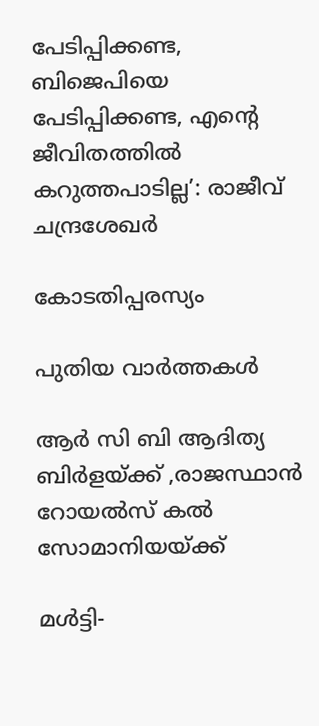പേടിപ്പിക്കണ്ട, ബിജെപിയെ പേടിപ്പിക്കണ്ട, എന്റെ ജീവിതത്തിൽ കറുത്തപാടില്ല’: രാജീവ് ചന്ദ്രശേഖർ

കോടതിപ്പരസ്യം

പുതിയ വാര്‍ത്തകള്‍

ആര്‍ സി ബി ആദിത്യ ബിര്‍ളയ്‌ക്ക് ,രാജസ്ഥാന്‍ റോയല്‍സ് കല്‍ സോമാനിയയ്‌ക്ക്

മൾട്ടി-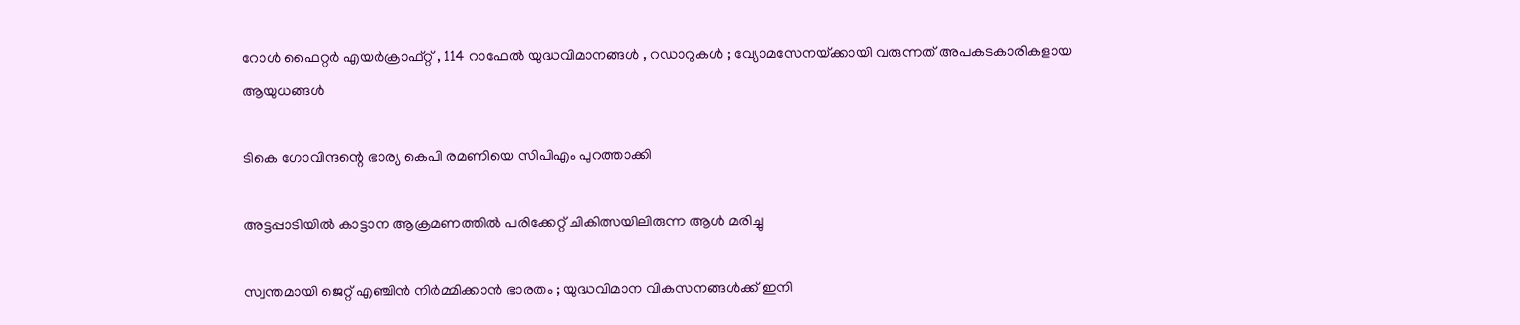റോൾ ഫൈറ്റർ എയർക്രാഫ്റ്റ് , 114 റാഫേൽ യുദ്ധവിമാനങ്ങൾ , റഡാറുകൾ ; വ്യോമസേനയ്‌ക്കായി വരുന്നത് അപകടകാരികളായ ആയുധങ്ങൾ

ടികെ ഗോവിന്ദന്റെ ഭാര്യ കെപി രമണിയെ സിപിഎം പുറത്താക്കി

അട്ടപ്പാടിയില്‍ കാട്ടാന ആക്രമണത്തില്‍ പരിക്കേറ്റ് ചികിത്സയിലിരുന്ന ആള്‍ മരിച്ചു

സ്വന്തമായി ജെറ്റ് എഞ്ചിൻ നിർമ്മിക്കാൻ ഭാരതം ; യുദ്ധവിമാന വികസനങ്ങൾക്ക് ഇനി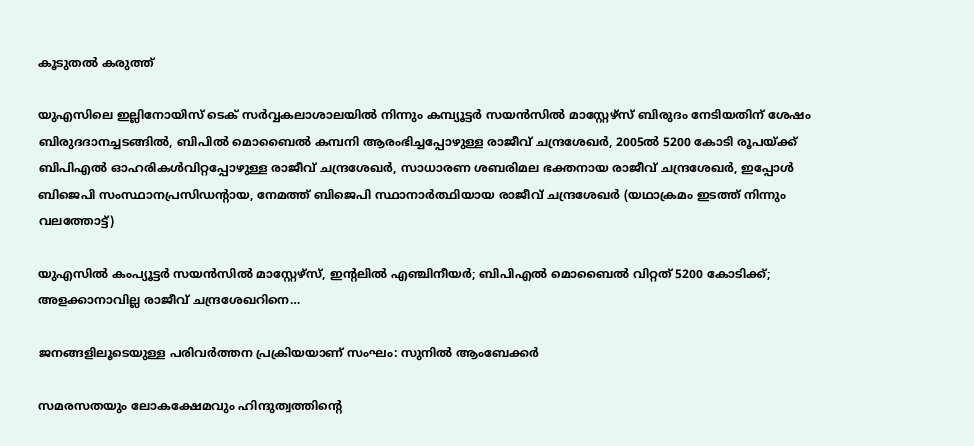കൂടുതൽ കരുത്ത്

യുഎസിലെ ഇല്ലിനോയിസ് ടെക് സര്‍വ്വകലാശാലയില്‍ നിന്നും കമ്പ്യൂട്ടര്‍ സയന്‍സില്‍ മാസ്റ്റേഴ്സ് ബിരുദം നേടിയതിന് ശേഷം ബിരുദദാനച്ചടങ്ങില്‍, ബിപില്‍ മൊബൈല്‍ കമ്പനി ആരംഭിച്ചപ്പോഴുള്ള രാജീവ് ചന്ദ്രശേഖര്‍, 2005ല്‍ 5200 കോടി രൂപയ്ക്ക് ബിപിഎല്‍ ഓഹരികള്‍വിറ്റപ്പോഴുള്ള രാജീവ് ചന്ദ്രശേഖര്‍, സാധാരണ ശബരിമല ഭക്തനായ രാജീവ് ചന്ദ്രശേഖര്‍, ഇപ്പോള്‍ ബിജെപി സംസ്ഥാനപ്രസിഡന്‍റായ, നേമത്ത് ബിജെപി സ്ഥാനാര്‍ത്ഥിയായ രാജീവ് ചന്ദ്രശേഖര്‍ (യഥാക്രമം ഇടത്ത് നിന്നും വലത്തോട്ട്)

യുഎസില്‍ കംപ്യൂട്ടര്‍ സയന്‍സില്‍ മാസ്റ്റേഴ്സ്, ഇന്‍റലില്‍ എഞ്ചിനീയര്‍; ബിപിഎല്‍ മൊബൈല്‍ വിറ്റത് 5200 കോടിക്ക്; അളക്കാനാവില്ല രാജീവ് ചന്ദ്രശേഖറിനെ…

ജനങ്ങളിലൂടെയുള്ള പരിവര്‍ത്തന പ്രക്രിയയാണ് സംഘം: സുനില്‍ ആംബേക്കര്‍

സമരസതയും ലോകക്ഷേമവും ഹിന്ദുത്വത്തിന്റെ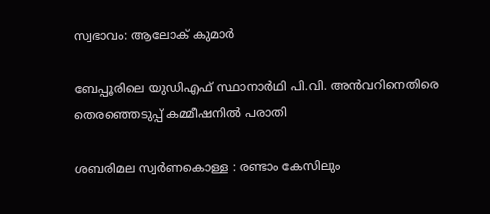സ്വഭാവം: ആലോക് കുമാര്‍

ബേപ്പൂരിലെ യുഡിഎഫ് സ്ഥാനാര്‍ഥി പി.വി. അന്‍വറിനെതിരെ തെരഞ്ഞെടുപ്പ് കമ്മീഷനില്‍ പരാതി

ശബരിമല സ്വര്‍ണകൊള്ള : രണ്ടാം കേസിലും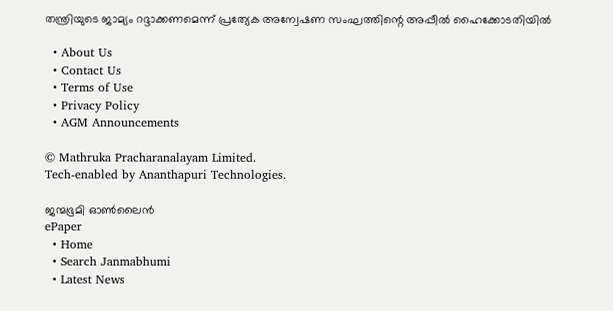തന്ത്രിയുടെ ജാമ്യം റദ്ദാക്കണമെന്ന് പ്രത്യേക അന്വേഷണ സംഘത്തിന്റെ അപ്പീല്‍ ഹൈക്കോടതിയില്‍

  • About Us
  • Contact Us
  • Terms of Use
  • Privacy Policy
  • AGM Announcements

© Mathruka Pracharanalayam Limited.
Tech-enabled by Ananthapuri Technologies.

ജന്മഭൂമി ഓണ്‍ലൈന്‍
ePaper
  • Home
  • Search Janmabhumi
  • Latest News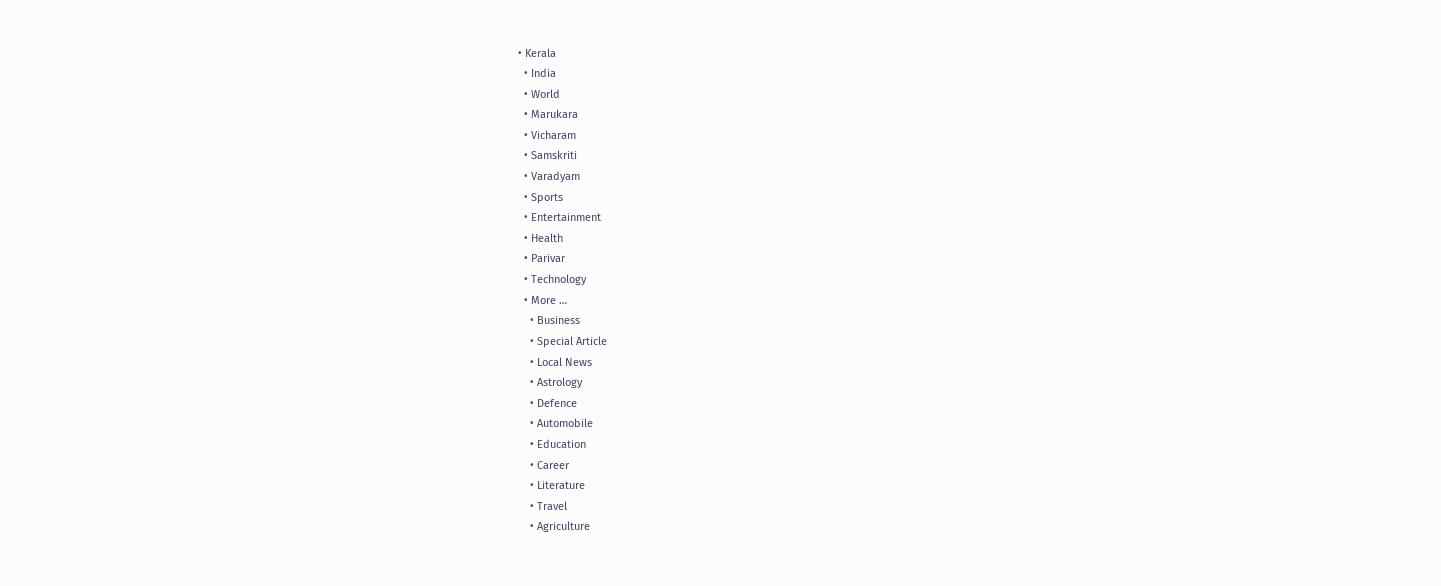• Kerala
  • India
  • World
  • Marukara
  • Vicharam
  • Samskriti
  • Varadyam
  • Sports
  • Entertainment
  • Health
  • Parivar
  • Technology
  • More …
    • Business
    • Special Article
    • Local News
    • Astrology
    • Defence
    • Automobile
    • Education
    • Career
    • Literature
    • Travel
    • Agriculture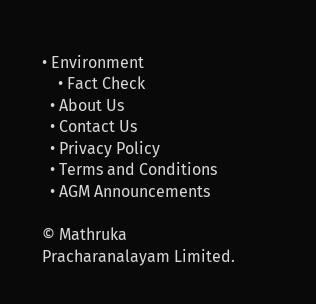• Environment
    • Fact Check
  • About Us
  • Contact Us
  • Privacy Policy
  • Terms and Conditions
  • AGM Announcements

© Mathruka Pracharanalayam Limited.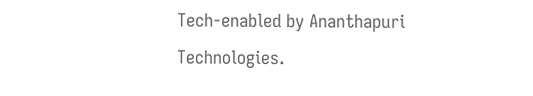Tech-enabled by Ananthapuri Technologies.